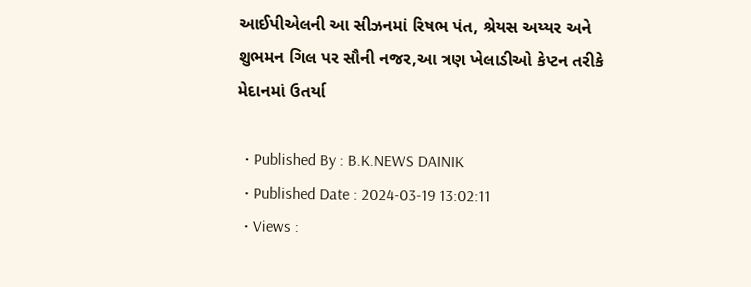આઈપીએલની આ સીઝનમાં રિષભ પંત, શ્રેયસ અય્યર અને શુભમન ગિલ પર સૌની નજર,આ ત્રણ ખેલાડીઓ કેપ્ટન તરીકે મેદાનમાં ઉતર્યા

  • Published By : B.K.NEWS DAINIK
  • Published Date : 2024-03-19 13:02:11
  • Views :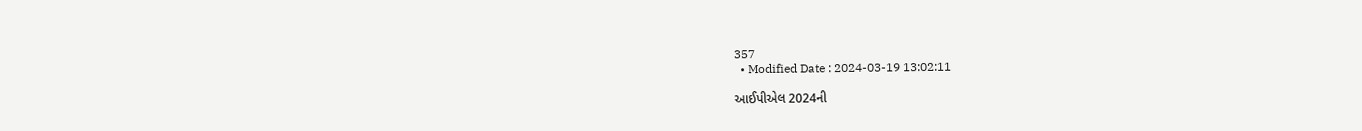357
  • Modified Date : 2024-03-19 13:02:11

આઈપીએલ 2024ની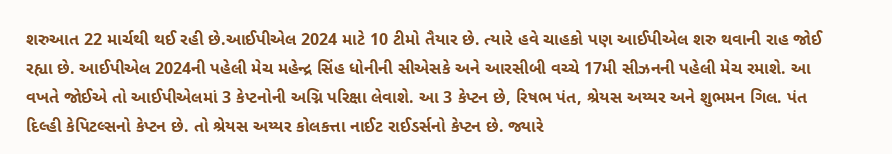શરુઆત 22 માર્ચથી થઈ રહી છે.આઈપીએલ 2024 માટે 10 ટીમો તૈયાર છે. ત્યારે હવે ચાહકો પણ આઈપીએલ શરુ થવાની રાહ જોઈ રહ્યા છે. આઈપીએલ 2024ની પહેલી મેચ મહેન્દ્ર સિંહ ધોનીની સીએસકે અને આરસીબી વચ્ચે 17મી સીઝનની પહેલી મેચ રમાશે. આ વખતે જોઈએ તો આઈપીએલમાં 3 કેપ્ટનોની અગ્નિ પરિક્ષા લેવાશે. આ 3 કેપ્ટન છે, રિષભ પંત, શ્રેયસ અય્યર અને શુભમન ગિલ. પંત દિલ્હી કેપિટલ્સનો કેપ્ટન છે. તો શ્રેયસ અય્યર કોલકત્તા નાઈટ રાઈડર્સનો કેપ્ટન છે. જ્યારે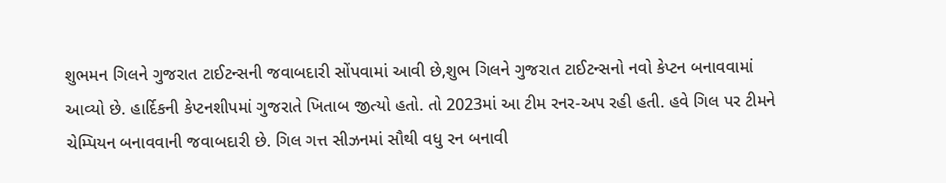શુભમન ગિલને ગુજરાત ટાઈટન્સની જવાબદારી સોંપવામાં આવી છે,શુભ ગિલને ગુજરાત ટાઈટન્સનો નવો કેપ્ટન બનાવવામાં આવ્યો છે. હાર્દિકની કેપ્ટનશીપમાં ગુજરાતે ખિતાબ જીત્યો હતો. તો 2023માં આ ટીમ રનર-અપ રહી હતી. હવે ગિલ પર ટીમને ચેમ્પિયન બનાવવાની જવાબદારી છે. ગિલ ગત્ત સીઝનમાં સૌથી વધુ રન બનાવી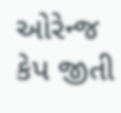ઓરેન્જ કેપ જીતી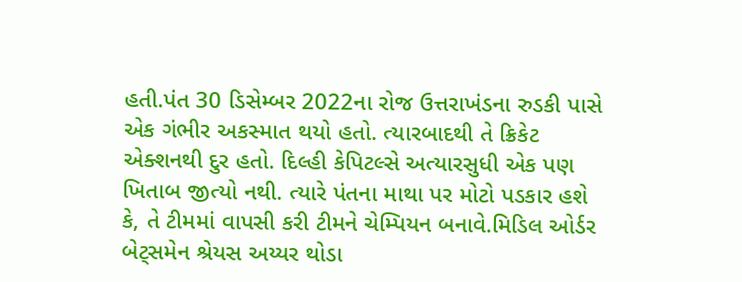હતી.પંત 30 ડિસેમ્બર 2022ના રોજ ઉત્તરાખંડના રુડકી પાસે એક ગંભીર અકસ્માત થયો હતો. ત્યારબાદથી તે ક્રિકેટ એક્શનથી દુર હતો. દિલ્હી કેપિટલ્સે અત્યારસુધી એક પણ ખિતાબ જીત્યો નથી. ત્યારે પંતના માથા પર મોટો પડકાર હશે કે, તે ટીમમાં વાપસી કરી ટીમને ચેમ્પિયન બનાવે.મિડિલ ઓર્ડર બેટ્સમેન શ્રેયસ અય્યર થોડા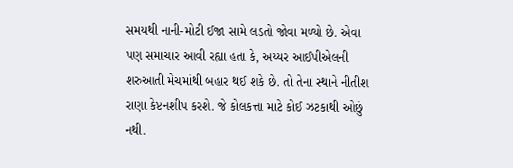સમયથી નાની-મોટી ઈજા સામે લડતો જોવા મળ્યો છે. એવા પણ સમાચાર આવી રહ્યા હતા કે, અય્યર આઈપીએલની શરુઆતી મેચમાંથી બહાર થઈ શકે છે. તો તેના સ્થાને નીતીશ રાણા કેપ્ટનશીપ કરશે. જે કોલકત્તા માટે કોઈ ઝટકાથી ઓછું નથી.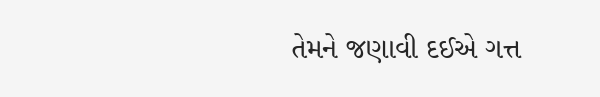તેમને જણાવી દઈએ ગત્ત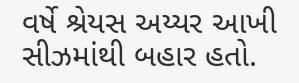વર્ષે શ્રેયસ અય્યર આખી સીઝમાંથી બહાર હતો.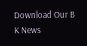Download Our B K News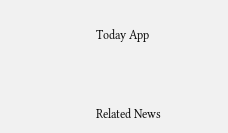Today App



Related News